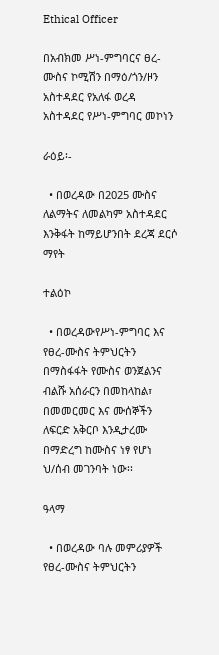Ethical Officer

በአብክመ ሥነ-ምግባርና ፀረ-ሙስና ኮሚሽን በማዕ/ጎን/ዞን አስተዳደር የአለፋ ወረዳ አስተዳደር የሥነ-ምግባር መኮነን

ራዕይ፡-

  • በወረዳው በ2025 ሙስና ለልማትና ለመልካም አስተዳደር እንቅፋት ከማይሆንበት ደረጃ ደርሶ ማየት

ተልዕኮ

  • በወረዳውየሥነ-ምግባር እና የፀረ-ሙስና ትምህርትን በማስፋፋት የሙስና ወንጀልንና ብልሹ አሰራርን በመከላከል፣ በመመርመር እና ሙሰኞችን ለፍርድ አቅርቦ እንዲታረሙ በማድረግ ከሙስና ነፃ የሆነ ህ/ሰብ መገንባት ነው፡፡

ዓላማ

  • በወረዳው ባሉ መምሪያዎች የፀረ-ሙስና ትምህርትን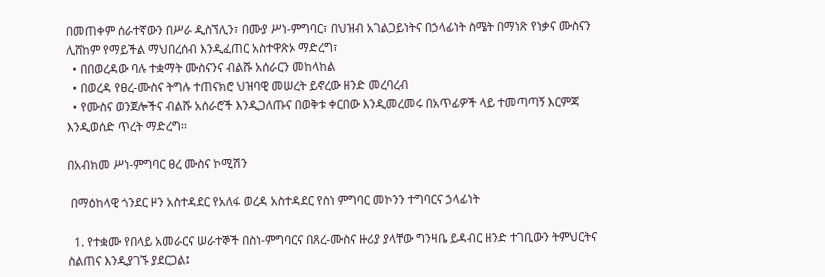በመጠቀም ሰራተኛውን በሥራ ዲስኘሊን፣ በሙያ ሥነ-ምግባር፣ በህዝብ አገልጋይነትና በኃላፊነት ስሜት በማነጽ የነቃና ሙስናን ሊሸከም የማይችል ማህበረሰብ እንዲፈጠር አስተዋጽኦ ማድረግ፣
  • በበወረዳው ባሉ ተቋማት ሙስናንና ብልሹ አሰራርን መከላከል
  • በወረዳ የፀረ-ሙስና ትግሉ ተጠናክሮ ህዝባዊ መሠረት ይኖረው ዘንድ መረባረብ
  • የሙስና ወንጀሎችና ብልሹ አሰራሮች እንዲጋለጡና በወቅቱ ቀርበው እንዲመረመሩ በአጥፊዎች ላይ ተመጣጣኝ እርምጃ እንዲወሰድ ጥረት ማድረግ፡፡

በአብክመ ሥነ-ምግባር ፀረ ሙስና ኮሚሽን

 በማዕከላዊ ጎንደር ዞን አስተዳደር የአለፋ ወረዳ አስተዳደር የስነ ምግባር መኮንን ተግባርና ኃላፊነት

  1. የተቋሙ የበላይ አመራርና ሠራተኞች በስነ-ምግባርና በጸረ-ሙስና ዙሪያ ያላቸው ግንዛቤ ይዳብር ዘንድ ተገቢውን ትምህርትና ስልጠና እንዲያገኙ ያደርጋል፤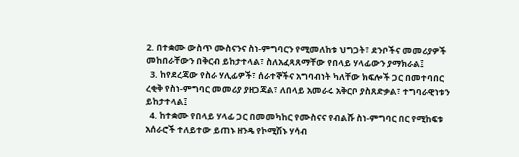2. በተቋሙ ውስጥ ሙስናንና ስነ-ምግባርን የሚመለከቱ ህግጋት፣ ደንቦችና መመሪያዎች መከበራቸውን በቅርብ ይከታተላል፣ ስለአፈጻጸማቸው የበላይ ሃላፊውን ያማክራል፤
  3. ከየደረጃው የስራ ሃሊፊዎች፣ ሰራተኞችና አግባብነት ካለቸው ክፍሎች ጋር በመተባበር ረቂቅ የስነ-ምግባር መመሪያ ያዘጋጃል፣ ለበላይ አመራሩ አቅርቦ ያስጸድቃል፣ ተግባራዊነቱን ይከታተላል፤
  4. ከተቋሙ የበላይ ሃላፊ ጋር በመመካከር የሙስናና የብልሹ ስነ-ምግባር በር የሚከፍቱ አሰራሮች ተለይተው ይጠኑ ዘንዴ የኮሚሽኑ ሃሳብ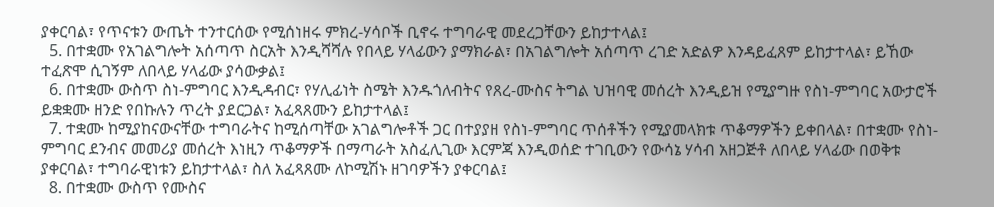ያቀርባል፣ የጥናቱን ውጤት ተንተርሰው የሚሰነዘሩ ምክረ-ሃሳቦች ቢኖሩ ተግባራዊ መደረጋቸውን ይከታተላል፤
  5. በተቋሙ የአገልግሎት አሰጣጥ ስርአት እንዲሻሻሉ የበላይ ሃላፊውን ያማክራል፣ በአገልግሎት አሰጣጥ ረገድ አድልዎ እንዳይፈጸም ይከታተላል፣ ይኸው ተፈጽሞ ሲገኝም ለበላይ ሃላፊው ያሳውቃል፤
  6. በተቋሙ ውስጥ ስነ-ምግባር እንዲዳብር፣ የሃሊፊነት ስሜት እንዱጎለብትና የጸረ-ሙስና ትግል ህዝባዊ መሰረት እንዲይዝ የሚያግዙ የስነ-ምግባር አውታሮች ይቋቋሙ ዘንድ የበኩሉን ጥረት ያደርጋል፣ አፈጻጸሙን ይከታተላል፤
  7. ተቋሙ ከሚያከናውናቸው ተግባራትና ከሚሰጣቸው አገልግሎቶች ጋር በተያያዘ የስነ-ምግባር ጥሰቶችን የሚያመላክቱ ጥቆማዎችን ይቀበላል፣ በተቋሙ የስነ-ምግባር ደንብና መመሪያ መሰረት እነዚን ጥቆማዎች በማጣራት አስፈሊጊው እርምጃ እንዲወሰድ ተገቢውን የውሳኔ ሃሳብ አዘጋጅቶ ለበላይ ሃላፊው በወቅቱ ያቀርባል፣ ተግባራዊነቱን ይከታተላል፣ ስለ አፈጻጸሙ ለኮሚሽኑ ዘገባዎችን ያቀርባል፤
  8. በተቋሙ ውስጥ የሙስና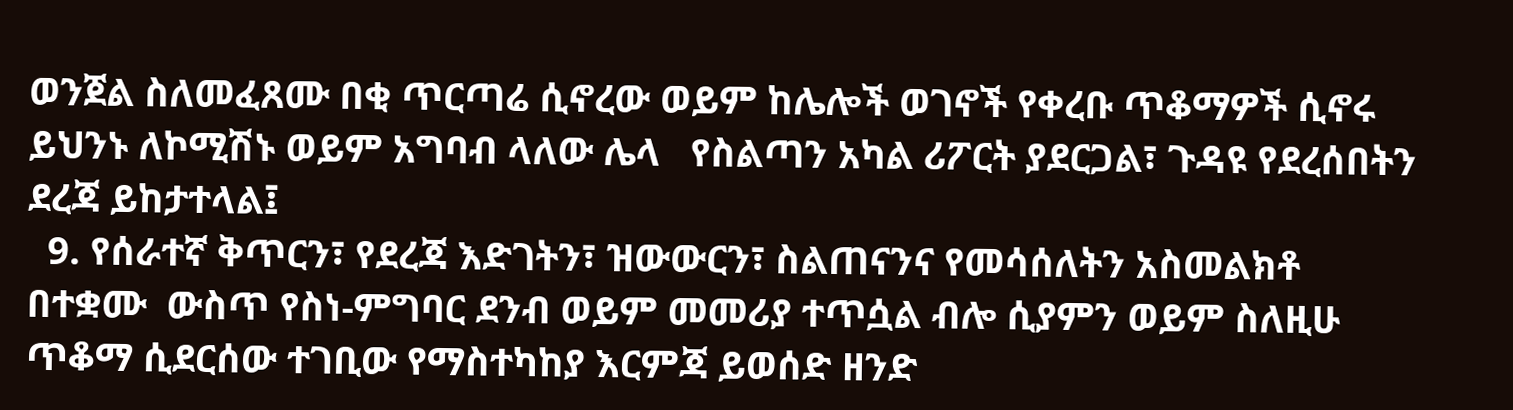ወንጀል ስለመፈጸሙ በቂ ጥርጣሬ ሲኖረው ወይም ከሌሎች ወገኖች የቀረቡ ጥቆማዎች ሲኖሩ ይህንኑ ለኮሚሽኑ ወይም አግባብ ላለው ሌላ   የስልጣን አካል ሪፖርት ያደርጋል፣ ጉዳዩ የደረሰበትን ደረጃ ይከታተላል፤
  9. የሰራተኛ ቅጥርን፣ የደረጃ እድገትን፣ ዝውውርን፣ ስልጠናንና የመሳሰለትን አስመልክቶ በተቋሙ  ውስጥ የስነ-ምግባር ደንብ ወይም መመሪያ ተጥሷል ብሎ ሲያምን ወይም ስለዚሁ ጥቆማ ሲደርሰው ተገቢው የማስተካከያ እርምጃ ይወሰድ ዘንድ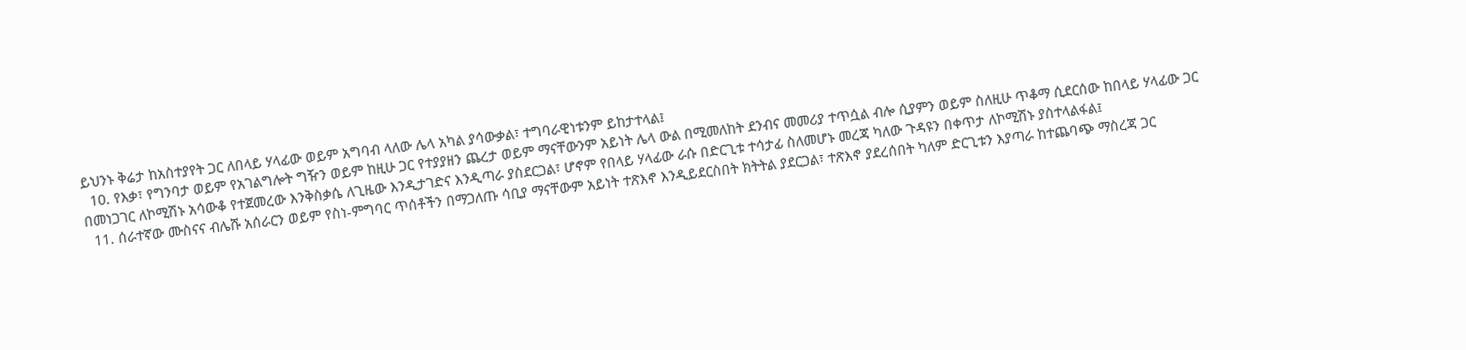ይህንኑ ቅሬታ ከአስተያየት ጋር ለበላይ ሃላፊው ወይም አግባብ ላለው ሌላ አካል ያሳውቃል፣ ተግባራዊነቱንም ይከታተላል፤
  10. የእቃ፣ የግንባታ ወይም የአገልግሎት ግዥን ወይም ከዚሁ ጋር የተያያዘን ጨረታ ወይም ማናቸውንም አይነት ሌላ ውል በሚመለከት ደንብና መመሪያ ተጥሷል ብሎ ሲያምን ወይም ስለዚሁ ጥቆማ ሲደርሰው ከበላይ ሃላፊው ጋር በመነጋገር ለኮሚሽኑ አሳውቆ የተጀመረው እንቅስቃሴ ለጊዜው እንዲታገድና እንዲጣራ ያስደርጋል፣ ሆኖም የበላይ ሃላፊው ራሱ በድርጊቱ ተሳታፊ ስለመሆኑ መረጃ ካለው ጉዳዩን በቀጥታ ለኮሚሽኑ ያስተላልፋል፤
  11. ሰራተኛው ሙስናና ብሌሹ አሰራርን ወይም የስነ-ምግባር ጥሰቶችን በማጋለጡ ሳቢያ ማናቸውም አይነት ተጽእኖ እንዲይደርስበት ክትትል ያደርጋል፣ ተጽእኖ ያደረሰበት ካለም ድርጊቱን እያጣራ ከተጨባጭ ማስረጃ ጋር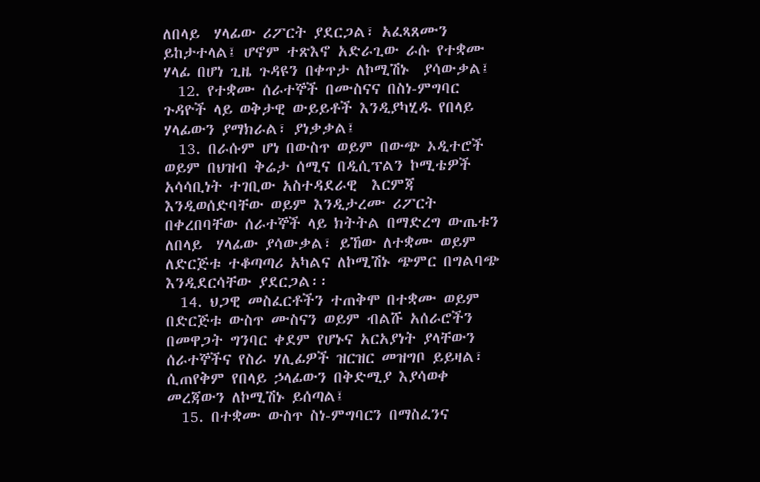ለበላይ  ሃላፊው ሪፖርት ያደርጋል፣ አፈጻጸሙን ይከታተላል፤ ሆኖም ተጽእኖ አድራጊው ራሱ የተቋሙ ሃላፊ በሆነ ጊዜ ጉዳዩን በቀጥታ ለኮሚሽኑ  ያሳውቃል፤
  12. የተቋሙ ሰራተኞች በሙስናና በስነ-ምግባር ጉዳዮች ላይ ወቅታዊ ውይይቶች እንዲያካሂዱ የበላይ ሃላፊውን ያማክራል፣ ያነቃቃል፤
  13. በራሱም ሆነ በውስጥ ወይም በውጭ ኦዲተሮች ወይም በህዝብ ቅሬታ ሰሚና በዲሲፕልን ኮሚቴዎች አሳሳቢነት ተገቢው አስተዳደራዊ  እርምጃ እንዲወሰድባቸው ወይም እንዲታረሙ ሪፖርት በቀረበባቸው ሰራተኞች ላይ ክትትል በማድረግ ውጤቱን ለበላይ  ሃላፊው ያሳውቃል፣ ይኸው ለተቋሙ ወይም ለድርጅቱ ተቆጣጣሪ አካልና ለኮሚሽኑ ጭምር በግልባጭ እንዲደርሳቸው ያደርጋል፡፡
  14. ህጋዊ መስፈርቶችን ተጠቅሞ በተቋሙ ወይም በድርጅቱ ውስጥ ሙስናን ወይም ብልሹ አሰራሮችን በመዋጋት ግንባር ቀደም የሆኑና አርአያነት ያላቸውን ሰራተኞችና የስራ ሃሊፊዎች ዝርዝር መዝግቦ ይይዛል፣ ሲጠየቅም የበላይ ኃላፊውን በቅድሚያ እያሳወቀ መረጃውን ለኮሚሽኑ ይሰጣል፤
  15. በተቋሙ ውስጥ ስነ-ምግባርን በማስፈንና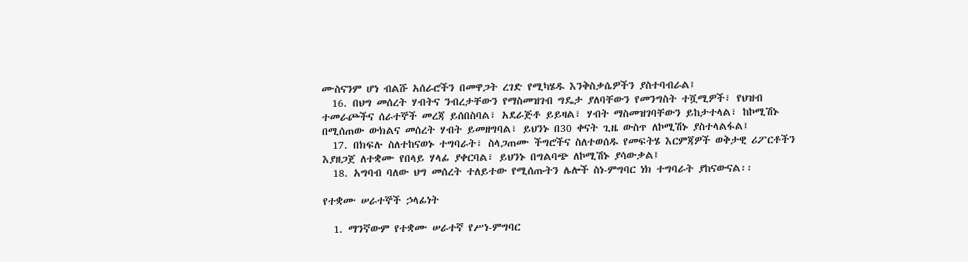ሙስናንም ሆነ ብልሹ አሰራሮችን በመዋጋት ረገድ የሚካሄዱ እንቅስቃሴዎችን ያስተባብራል፤
  16. በህግ መሰረት ሃብትና ንብረታቸውን የማስመዝገብ ግዴታ ያለባቸውን የመንግስት ተሿሚዎች፣ የህዝብ ተመራጮችና ሰራተኞች መረጃ ይሰበስባል፣ አደራጅቶ ይይዛል፣ ሃብት ማስመዝገባቸውን ይከታተላል፣ ከኮሚሽኑ በሚሰጠው ውክልና መሰረት ሃብት ይመዘግባል፣ ይህንኑ በ30 ቀናት ጊዜ ውስጥ ለኮሚሽኑ ያስተላልፋል፤
  17. በክፍሉ ስለተከናወኑ ተግባራት፣ ስላጋጠሙ ችግሮችና ስለተወሰዱ የመፍትሄ እርምጃዎች ወቅታዊ ሪፖርቶችን እያዘጋጀ ለተቋሙ የበላይ ሃላፊ ያቀርባል፣ ይህንኑ በግልባጭ ለኮሚሽኑ ያሳውቃል፤
  18. አግባብ ባለው ህግ መሰረት ተለይተው የሚሰጡትን ሌሎች ስነ-ምግባር ነክ ተግባራት ያከናውናል፡፡

የተቋሙ ሠራተኞች ኃላፊነት

  1. ማንኛውም የተቋሙ ሠራተኛ የሥነ-ምግባር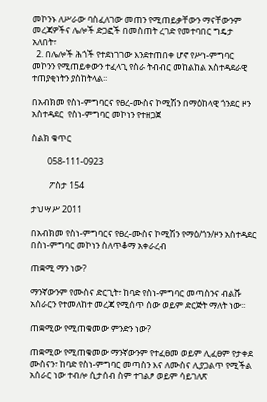መኮንኑ ለሥራው ባስፈለገው መጠን የሚጠይቃቸውን ማናቸውንም መረጃዎችና ሌሎች ድጋፎች በመስጠት ረገድ የመተባበር ግዴታ አለበት፣
  2. በሌሎች ሕጎች የተደነገገው እንደተጠበቀ ሆኖ የሥነ-ምግባር መኮንን የሚጠይቀውን ተፈላጊ የስራ ትብብር መከልከል አስተዳደራዊ ተጠያቂነትን ያስከትላል፡፡

በአብክመ የስነ-ምግባርና የፀረ-ሙስና ኮሚሽን በማዕከላዊ ጎንደር ዞን አስተዳደር  የስነ-ምግባር መኮነን የተዘጋጀ

ስልክ ቁጥር

        058-111-0923

         ፖስታ 154

ታህሣሥ 2011

በአብክመ የስነ-ምግባርና የፀረ-ሙስና ኮሚሽን የማዕ/ጎን/ዞን አስተዳደር በስነ-ምግባር መኮነን ስለጥቆማ አቀራረብ

ጠቋሚ ማን ነው?

ማንኛውንም የሙስና ድርጊት፣ ከባድ የስነ-ምግባር መጣስንና ብልሹ አሰራርን የተመለከተ መረጃ የሚሰጥ ሰው ወይም ድርጅት ማለት ነው፡፡

ጠቋሚው የሚጠቁመው ምንድን ነው?

ጠቋሚው የሚጠቁመው ማንኛውንም የተፈፀመ ወይም ሊፈፀም የታቀደ ሙስናን፣ ከባድ የስነ-ምግባር መጣስን እና ለሙስና ሊያጋልጥ የሚችል አሰራር ነው ተብሎ ሲታሰብ ስም ተገልፆ ወይም ሳይገለጽ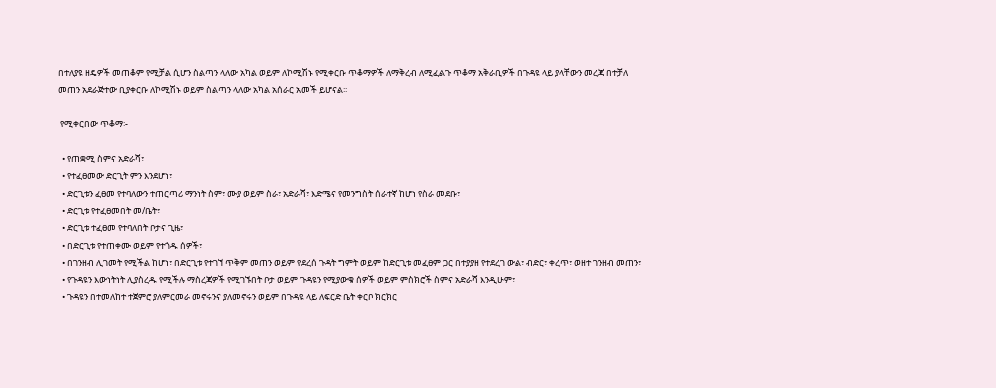በተለያዩ ዘዴዎች መጠቆም የሚቻል ሲሆን ስልጣን ላለው አካል ወይም ለኮሚሽኑ የሚቀርቡ ጥቆማዎች ለማቅረብ ለሚፈልጉ ጥቆማ አቅራቢዎች በጉዳዩ ላይ ያላቸውን መረጃ በተቻለ መጠን አደራጅተው ቢያቀርቡ ለኮሚሽኑ ወይም ስልጣን ላለው አካል አሰራር አመች ይሆናል፡፡

 የሚቀርበው ጥቆማ፡-

  • የጠቋሚ ስምና አድራሻ፣
  • የተፈፀመው ድርጊት ምን እንደሆነ፣
  • ድርጊቱን ፈፀመ የተባለውን ተጠርጣሪ ማንነት ስም፣ ሙያ ወይም ስራ፣ አድራሻ፣ እድሜና የመንግስት ሰራተኛ ከሆነ የስራ መደቡ፣
  • ድርጊቱ የተፈፀመበት መ/ቤት፣
  • ድርጊቱ ተፈፀመ የተባለበት ቦታና ጊዜ፣
  • በድርጊቱ የተጠቀሙ ወይም የተጎዱ ሰዎች፣
  • በገንዘብ ሊገመት የሚችል ከሆነ፣ በድርጊቱ የተገኘ ጥቅም መጠን ወይም የደረሰ ጉዳት ግምት ወይም ከድርጊቱ መፈፀም ጋር በተያያዘ የተደረገ ውል፣ ብድር፣ ቀረጥ፣ ወዘተ ገንዘብ መጠን፣
  • የጉዳዩን እውነትነት ሊያስረዱ የሚችሉ ማስረጃዎች የሚገኙበት ቦታ ወይም ጉዳዩን የሚያውቁ ሰዎች ወይም ምስክሮች ስምና አድራሻ እንዲሁም፣
  • ጉዳዩን በተመለከተ ተጀምሮ ያለምርመራ መኖሩንና ያለመኖሩን ወይም በጉዳዩ ላይ ለፍርድ ቤት ቀርቦ ክርክር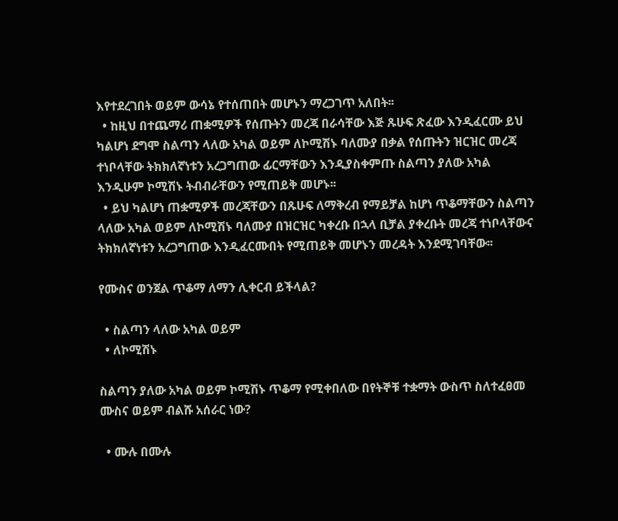እየተደረገበት ወይም ውሳኔ የተሰጠበት መሆኑን ማረጋገጥ አለበት፡፡
  • ከዚህ በተጨማሪ ጠቋሚዎች የሰጡትን መረጃ በራሳቸው እጅ ጹሁፍ ጽፈው እንዲፈርሙ ይህ ካልሆነ ደግሞ ስልጣን ላለው አካል ወይም ለኮሚሽኑ ባለሙያ በቃል የሰጡትን ዝርዝር መረጃ ተነቦላቸው ትክክለኛነቱን አረጋግጠው ፊርማቸውን እንዲያስቀምጡ ስልጣን ያለው አካል እንዲሁም ኮሚሽኑ ትብብራቸውን የሚጠይቅ መሆኑ፡፡
  • ይህ ካልሆነ ጠቋሚዎች መረጃቸውን በጹሁፍ ለማቅረብ የማይቻል ከሆነ ጥቆማቸውን ስልጣን ላለው አካል ወይም ለኮሚሽኑ ባለሙያ በዝርዝር ካቀረቡ በኋላ ቢቻል ያቀረቡት መረጃ ተነቦላቸውና ትክክለኛነቱን አረጋግጠው እንዲፈርሙበት የሚጠይቅ መሆኑን መረዳት እንደሚገባቸው፡፡

የሙስና ወንጀል ጥቆማ ለማን ሊቀርብ ይችላል?

  • ስልጣን ላለው አካል ወይም
  • ለኮሚሽኑ

ስልጣን ያለው አካል ወይም ኮሚሽኑ ጥቆማ የሚቀበለው በየትኞቹ ተቋማት ውስጥ ስለተፈፀመ ሙስና ወይም ብልሹ አሰራር ነው?

  • ሙሉ በሙሉ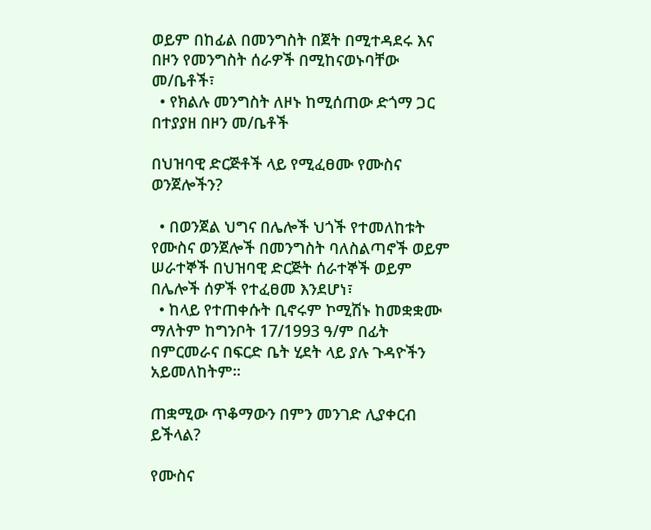ወይም በከፊል በመንግስት በጀት በሚተዳደሩ እና በዞን የመንግስት ሰራዎች በሚከናወኑባቸው መ/ቤቶች፣
  • የክልሉ መንግስት ለዞኑ ከሚሰጠው ድጎማ ጋር በተያያዘ በዞን መ/ቤቶች

በህዝባዊ ድርጅቶች ላይ የሚፈፀሙ የሙስና ወንጀሎችን?

  • በወንጀል ህግና በሌሎች ህጎች የተመለከቱት የሙስና ወንጀሎች በመንግስት ባለስልጣኖች ወይም ሠራተኞች በህዝባዊ ድርጅት ሰራተኞች ወይም በሌሎች ሰዎች የተፈፀመ እንደሆነ፣
  • ከላይ የተጠቀሱት ቢኖሩም ኮሚሽኑ ከመቋቋሙ ማለትም ከግንቦት 17/1993 ዓ/ም በፊት በምርመራና በፍርድ ቤት ሂደት ላይ ያሉ ጉዳዮችን አይመለከትም፡፡

ጠቋሚው ጥቆማውን በምን መንገድ ሊያቀርብ ይችላል?

የሙስና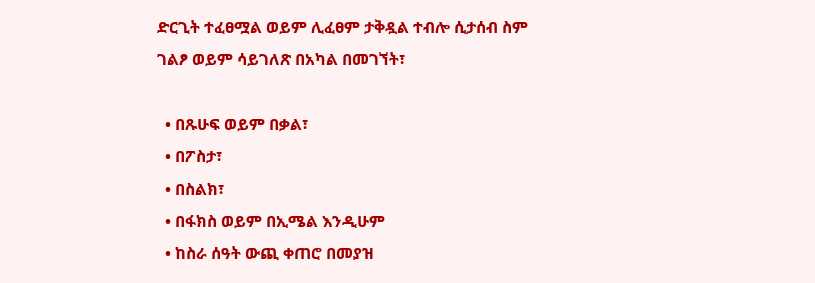ድርጊት ተፈፀሟል ወይም ሊፈፀም ታቅዷል ተብሎ ሲታሰብ ስም ገልፆ ወይም ሳይገለጽ በአካል በመገኘት፣

  • በጹሁፍ ወይም በቃል፣
  • በፖስታ፣
  • በስልክ፣
  • በፋክስ ወይም በኢሜል እንዲሁም
  • ከስራ ሰዓት ውጪ ቀጠሮ በመያዝ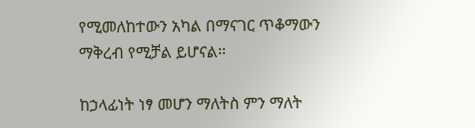የሚመለከተውን አካል በማናገር ጥቆማውን ማቅረብ የሚቻል ይሆናል፡፡

ከኃላፊነት ነፃ መሆን ማለትስ ምን ማለት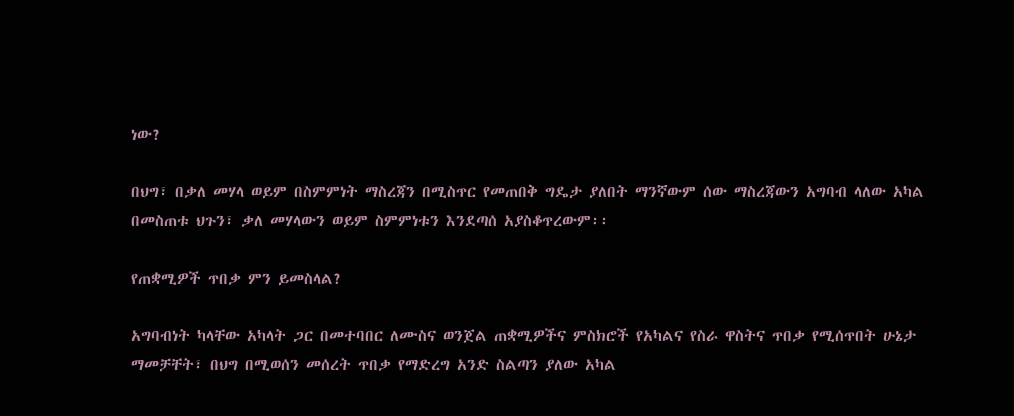ነው?

በህግ፣ በቃለ መሃላ ወይም በስምምነት ማስረጃን በሚስጥር የመጠበቅ ግዴታ ያለበት ማንኛውም ሰው ማስረጃውን አግባብ ላለው አካል በመስጠቱ ህጉን፣ ቃለ መሃላውን ወይም ስምምነቱን እንደጣሰ አያስቆጥረውም፡፡

የጠቋሚዎች ጥበቃ ምን ይመስላል?

አግባብነት ካላቸው አካላት ጋር በመተባበር ለሙስና ወንጀል ጠቋሚዎችና ምስክሮች የአካልና የስራ ዋስትና ጥበቃ የሚሰጥበት ሁኔታ ማመቻቸት፣ በህግ በሚወሰን መሰረት ጥበቃ የማድረግ አንድ ስልጣን ያለው አካል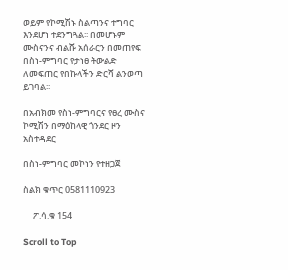ወይም የኮሚሽኑ ስልጣንና ተግባር እንደሆነ ተደንግጓል፡፡ በመሆኑም ሙስናንና ብልሹ አሰራርን በመጠየፍ በስነ-ምግባር የታነፀ ትውልድ ለመፍጠር የበኩላችን ድርሻ ልንወጣ ይገባል፡፡

በአብክመ የስነ-ምግባርና የፀረ ሙስና ኮሚሽን በማዕከላዊ ጎንደር ዞን አስተዳደር

በስነ-ምግባር መኮነን የተዘጋጀ

ስልክ ቁጥር 0581110923

     ፖ.ሳ.ቁ 154

Scroll to Top